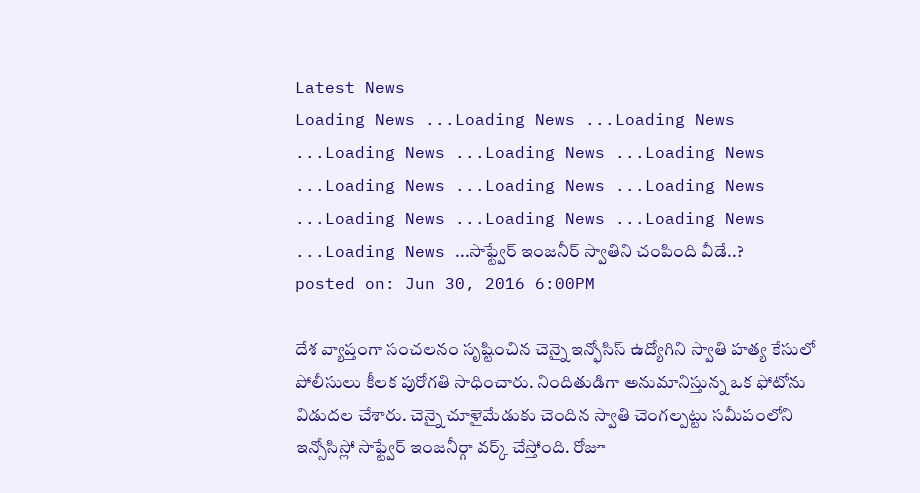Latest News
Loading News ...Loading News ...Loading News ...Loading News ...Loading News ...Loading News ...Loading News ...Loading News ...Loading News ...Loading News ...Loading News ...Loading News ...Loading News ...సాఫ్ట్వేర్ ఇంజనీర్ స్వాతిని చంపింది వీడే..?
posted on: Jun 30, 2016 6:00PM

దేశ వ్యాప్తంగా సంచలనం సృష్టించిన చెన్నై ఇన్ఫోసిస్ ఉద్యోగిని స్వాతి హత్య కేసులో పోలీసులు కీలక పురోగతి సాధించారు. నిందితుడిగా అనుమానిస్తున్న ఒక ఫోటోను విడుదల చేశారు. చెన్నై చూళైమేడుకు చెందిన స్వాతి చెంగల్పట్టు సమీపంలోని ఇన్సోసిస్లో సాఫ్ట్వేర్ ఇంజనీర్గా వర్క్ చేస్తోంది. రోజూ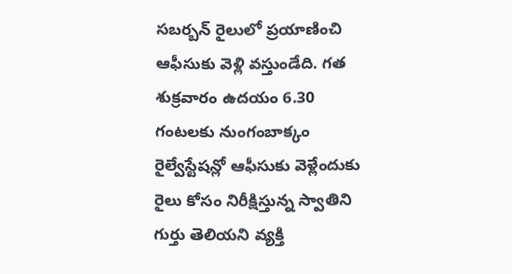సబర్బన్ రైలులో ప్రయాణించి ఆఫీసుకు వెళ్లి వస్తుండేది. గత శుక్రవారం ఉదయం 6.30 గంటలకు నుంగంబాక్కం రైల్వేస్టేషన్లో ఆఫీసుకు వెళ్లేందుకు రైలు కోసం నిరీక్షిస్తున్న స్వాతిని గుర్తు తెలియని వ్యక్తి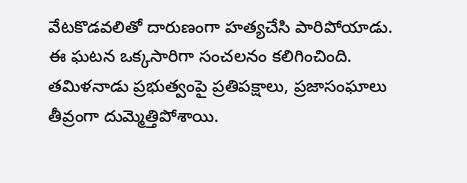వేటకొడవలితో దారుణంగా హత్యచేసి పారిపోయాడు.
ఈ ఘటన ఒక్కసారిగా సంచలనం కలిగించింది. తమిళనాడు ప్రభుత్వంపై ప్రతిపక్షాలు, ప్రజాసంఘాలు తీవ్రంగా దుమ్మెత్తిపోశాయి.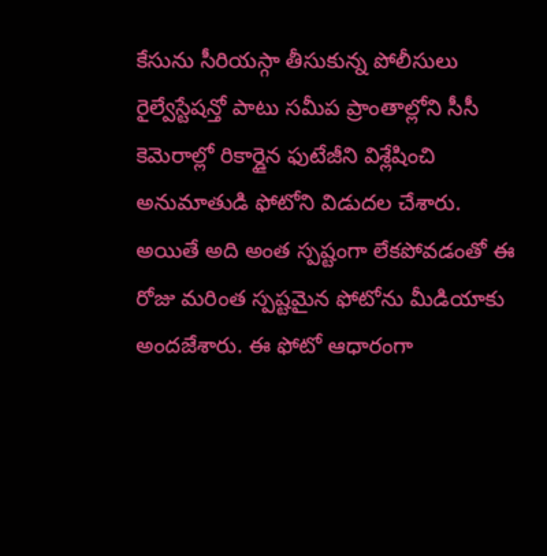కేసును సీరియస్గా తీసుకున్న పోలీసులు రైల్వేస్టేషన్తో పాటు సమీప ప్రాంతాల్లోని సీసీ కెమెరాల్లో రికార్డైన ఫుటేజీని విశ్లేషించి అనుమాతుడి ఫోటోని విడుదల చేశారు. అయితే అది అంత స్పష్టంగా లేకపోవడంతో ఈ రోజు మరింత స్పష్టమైన ఫోటోను మీడియాకు అందజేశారు. ఈ ఫోటో ఆధారంగా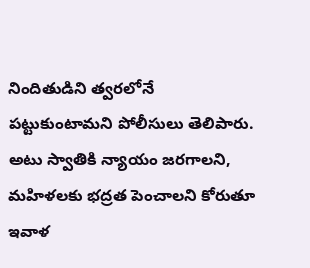నిందితుడిని త్వరలోనే పట్టుకుంటామని పోలీసులు తెలిపారు. అటు స్వాతికి న్యాయం జరగాలని, మహిళలకు భద్రత పెంచాలని కోరుతూ ఇవాళ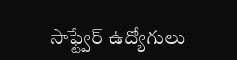సాఫ్ట్వేర్ ఉద్యోగులు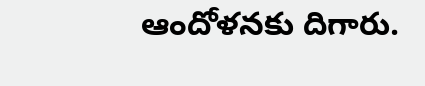ఆందోళనకు దిగారు.